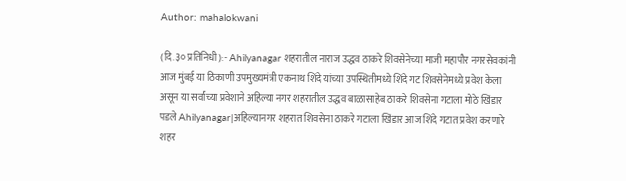Author: mahalokwani

(दि.३० प्रतिनिधी):- Ahilyanagar शहरातील नाराज उद्धव ठाकरे शिवसेनेच्या माजी महापौर नगरसेवकांनी आज मुंबई या ठिकाणी उपमुख्यमंत्री एकनाथ शिंदे यांच्या उपस्थितीमध्ये शिंदे गट शिवसेनेमध्ये प्रवेश केला असून या सर्वांच्या प्रवेशाने अहिल्या नगर शहरातील उद्धव बाळासाहेब ठाकरे शिवसेना गटाला मोठे खिंडार पडले Ahilyanagar|अहिल्यानगर शहरात शिवसेना ठाकरे गटाला खिंडार आज शिंदे गटात प्रवेश करणारे शहर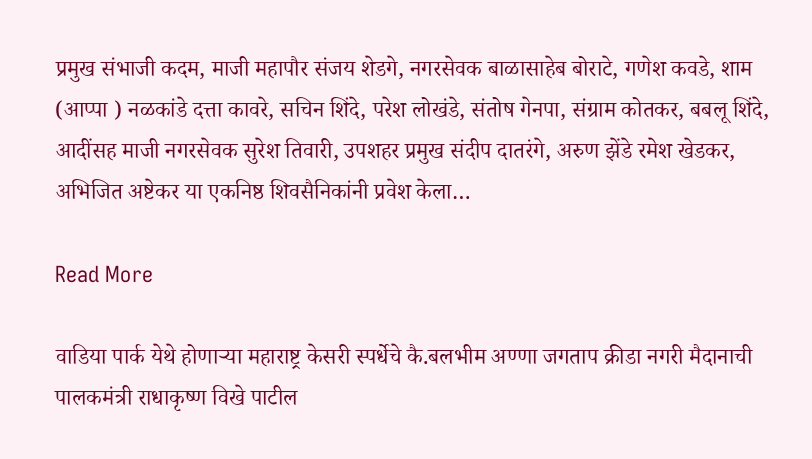प्रमुख संभाजी कदम, माजी महापौर संजय शेडगे, नगरसेवक बाळासाहेब बोराटे, गणेश कवडे, शाम (आप्पा ) नळकांडे दत्ता कावरे, सचिन शिंदे, परेश लोखंडे, संतोष गेनपा, संग्राम कोतकर, बबलू शिंदे, आदींसह माजी नगरसेवक सुरेश तिवारी, उपशहर प्रमुख संदीप दातरंगे, अरुण झेंडे रमेश खेडकर, अभिजित अष्टेकर या एकनिष्ठ शिवसैनिकांनी प्रवेश केला…

Read More

वाडिया पार्क येथे होणाऱ्या महाराष्ट्र केसरी स्पर्धेचे कै.बलभीम अण्णा जगताप क्रीडा नगरी मैदानाची पालकमंत्री राधाकृष्ण विखे पाटील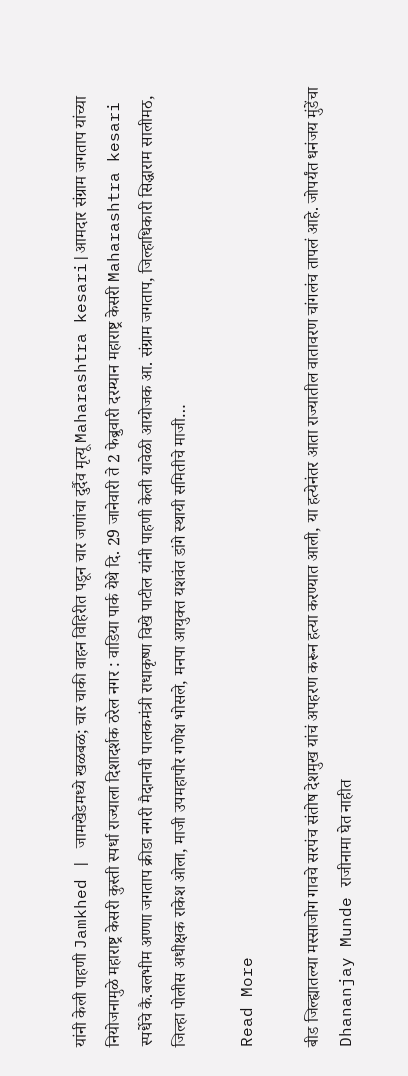यांनी केली पाहणी Jamkhed | जामखेडमध्ये खळबळ; चार चाकी वाहन विहिरीत पडून चार जणांचा दुर्दैव मृत्यू Maharashtra kesari|आमदार संग्राम जगताप यांच्या नियोजनामुळे महाराष्ट्र केसरी कुस्ती स्पर्धा राज्याला दिशादर्शक ठरेल नगर : वाडिया पार्क येथे दि. 29 जानेवारी ते 2 फेब्रुवारी दरम्यान महाराष्ट्र केसरी Maharashtra kesari स्पर्धेचे कै.बलभीम अण्णा जगताप क्रीडा नगरी मैदानाची पालकमंत्री राधाकृष्ण विखे पाटील यांनी पाहणी केली यावेळी आयोजक आ. संग्राम जगताप, जिल्हाधिकारी सिद्धाराम सालीमठ, जिल्हा पोलीस अधीक्षक राकेश ओला, माजी उपमहापौर गणेश भोसले, मनपा आयुक्त यशवंत डांगे स्थायी समितीचे माजी…

Read More

बीड जिल्ह्यातल्या मस्साजोग गावचे सरपंच संतोष देशमुख यांचं अपहरण करून हत्या करण्यात आली, या हत्येनंतर आता राज्यातील वातावरण चांगलंच तापलं आहे. जोपर्यंत धनंजय मुंडेंचा Dhananjay Munde राजीनामा घेत नाहीत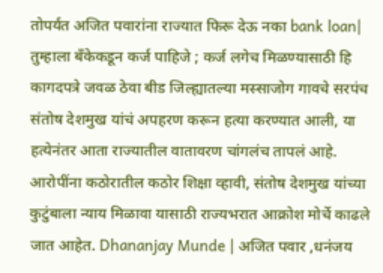तोपर्यंत अजित पवारांना राज्यात फिरू देऊ नका bank loan| तुम्हाला बँकेकडून कर्ज पाहिजे ; कर्ज लगेच मिळण्यासाठी हि कागदपत्रे जवळ ठेवा बीड जिल्ह्यातल्या मस्साजोग गावचे सरपंच संतोष देशमुख यांचं अपहरण करून हत्या करण्यात आली, या हत्येनंतर आता राज्यातील वातावरण चांगलंच तापलं आहे. आरोपींना कठोरातील कठोर शिक्षा व्हावी, संतोष देशमुख यांच्या कुटुंबाला न्याय मिळावा यासाठी राज्यभरात आक्रोश मोर्चे काढले जात आहेत. Dhananjay Munde | अजित पवार ,धनंजय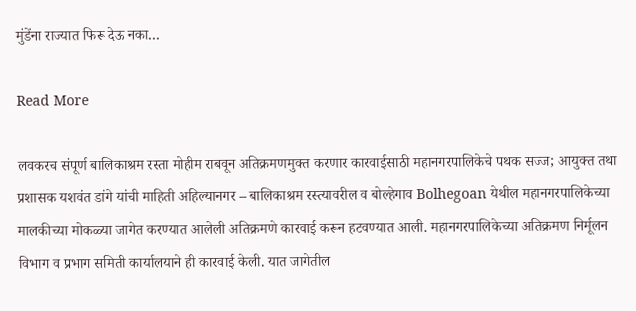मुंडेंना राज्यात फिरू देऊ नका…

Read More

लवकरच संपूर्ण बालिकाश्रम रस्ता मोहीम राबवून अतिक्रमणमुक्त करणार कारवाईसाठी महानगरपालिकेचे पथक सज्ज; आयुक्त तथा प्रशासक यशवंत डांगे यांची माहिती अहिल्यानगर – बालिकाश्रम रस्त्यावरील व बोल्हेगाव Bolhegoan येथील महानगरपालिकेच्या मालकीच्या मोकळ्या जागेत करण्यात आलेली अतिक्रमणे कारवाई करून हटवण्यात आली. महानगरपालिकेच्या अतिक्रमण निर्मूलन विभाग व प्रभाग समिती कार्यालयाने ही कारवाई केली. यात जागेतील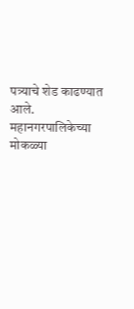पत्र्याचे शेड काढण्यात आले. महानगरपालिकेच्या मोकळ्या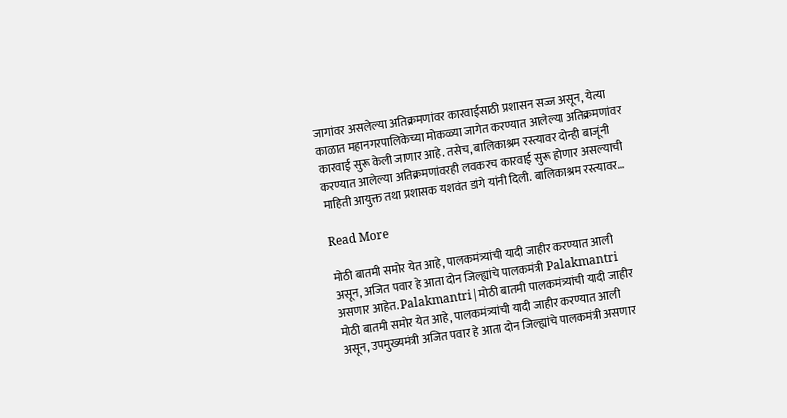जागांवर असलेल्या अतिक्रमणांवर कारवाईसाठी प्रशासन सज्ज असून, येत्या काळात महानगरपालिकेच्या मोकळ्या जागेत करण्यात आलेल्या अतिक्रमणांवर कारवाई सुरू केली जाणार आहे. तसेच, बालिकाश्रम रस्त्यावर दोन्ही बाजूंनी करण्यात आलेल्या अतिक्रमणांवरही लवकरच कारवाई सुरू होणार असल्याची माहिती आयुक्त तथा प्रशासक यशवंत डांगे यांनी दिली. बालिकाश्रम रस्त्यावर…

Read More

मोठी बातमी समोर येत आहे, पालकमंत्र्यांची यादी जाहीर करण्यात आली असून, अजित पवार हे आता दोन जिल्ह्यांचे पालकमंत्री Palakmantri असणार आहेत. Palakmantri|मोठी बातमी पालकमंत्र्यांची यादी जाहीर मोठी बातमी समोर येत आहे, पालकमंत्र्यांची यादी जाहीर करण्यात आली असून, उपमुख्यमंत्री अजित पवार हे आता दोन जिल्ह्यांचे पालकमंत्री असणार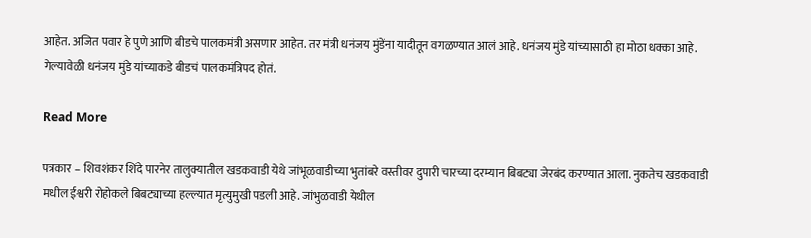आहेत. अजित पवार हे पुणे आणि बीडचे पालकमंत्री असणार आहेत. तर मंत्री धनंजय मुंडेंना यादीतून वगळण्यात आलं आहे. धनंजय मुंडे यांच्यासाठी हा मोठा धक्का आहे. गेल्यावेळी धनंजय मुंडे यांच्याकडे बीडचं पालकमंत्रिपद होतं.

Read More

पत्रकार – शिवशंकर शिंदे पारनेर तालुक्यातील खडकवाडी येथे जांभूळवाडीच्या भुतांबरे वस्तीवर दुपारी चारच्या दरम्यान बिबट्या जेरबंद करण्यात आला. नुकतेच खडकवाडी मधील ईश्वरी रोहोकले बिबट्याच्या हल्ल्यात मृत्युमुखी पडली आहे. जांभुळवाडी येथील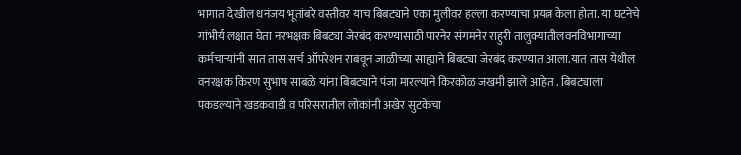भागात देखील धनंजय भूतांबरे वस्तीवर याच बिबट्याने एका मुलीवर हल्ला करण्याचा प्रयत्न केला होता. या घटनेचे गांभीर्य लक्षात घेता नरभक्षक बिबट्या जेरबंद करण्यासाठी पारनेर संगमनेर राहुरी तालुक्यातीलवनविभागाच्या कर्मचाऱ्यांनी सात तास सर्च ऑपरेशन राबवून जाळीच्या साह्याने बिबट्या जेरबंद करण्यात आला.यात तास येथील वनरक्षक किरण सुभाष साबळे यांना बिबट्याने पंजा मारल्याने किरकोळ जखमी झाले आहेत . बिबट्याला पकडल्याने खडकवाडी व परिसरातील लोकांनी अखेर सुटकेचा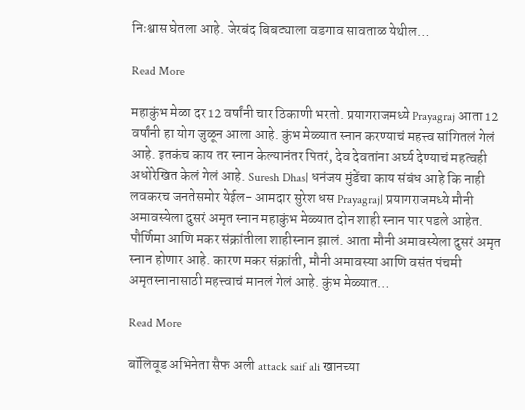निःश्वास घेतला आहे. जेरबंद बिबट्याला वडगाव सावताळ येथील…

Read More

महाकुंभ मेळा दर 12 वर्षांनी चार ठिकाणी भरतो. प्रयागराजमध्ये Prayagraj आता 12 वर्षांनी हा योग जुळून आला आहे. कुंभ मेळ्यात स्नान करण्याचं महत्त्व सांगितलं गेलं आहे. इतकंच काय तर स्नान केल्यानंतर पितरं, देव देवतांना अर्घ्य देण्याचं महत्वही अधोरेखित केलं गेलं आहे. Suresh Dhas| धनंजय मुंडेंचा काय संबंध आहे कि नाही लवकरच जनतेसमोर येईल- आमदार सुरेश धस Prayagraj| प्रयागराजमध्ये मौनी अमावस्येला दुसरं अमृत स्नान महाकुंभ मेळ्यात दोन शाही स्नान पार पडले आहेत. पौर्णिमा आणि मकर संक्रांतीला शाहीस्नान झालं. आता मौनी अमावस्येला दुसरं अमृत स्नान होणार आहे. कारण मकर संक्रांती, मौनी अमावस्या आणि वसंत पंचमी अमृतस्नानासाठी महत्त्वाचं मानलं गेलं आहे. कुंभ मेळ्यात…

Read More

बॉलिवूड अभिनेता सैफ अली attack saif ali खानच्या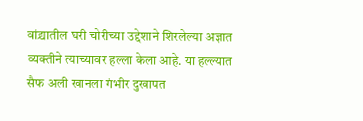वांद्र्यातील घरी चोरीच्या उद्देशाने शिरलेल्या अज्ञात व्यक्तीने त्याच्यावर हल्ला केला आहे. या हल्ल्यात सैफ अली खानला गंभीर दुखापत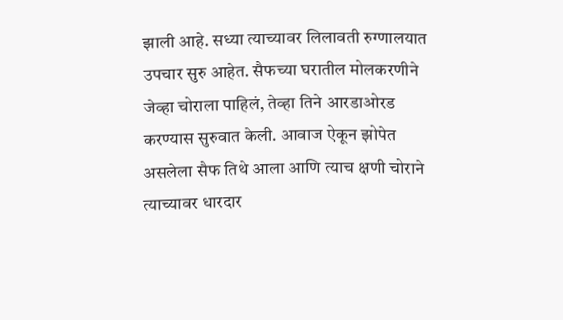झाली आहे. सध्या त्याच्यावर लिलावती रुग्णालयात उपचार सुरु आहेत. सैफच्या घरातील मोलकरणीने जेव्हा चोराला पाहिलं, तेव्हा तिने आरडाओरड करण्यास सुरुवात केली. आवाज ऐकून झोपेत असलेला सैफ तिथे आला आणि त्याच क्षणी चोराने त्याच्यावर धारदार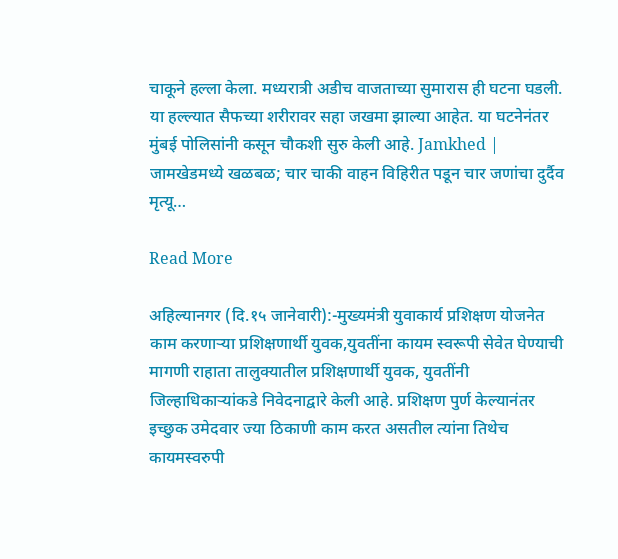चाकूने हल्ला केला. मध्यरात्री अडीच वाजताच्या सुमारास ही घटना घडली. या हल्ल्यात सैफच्या शरीरावर सहा जखमा झाल्या आहेत. या घटनेनंतर मुंबई पोलिसांनी कसून चौकशी सुरु केली आहे. Jamkhed | जामखेडमध्ये खळबळ; चार चाकी वाहन विहिरीत पडून चार जणांचा दुर्दैव मृत्यू…

Read More

अहिल्यानगर (दि.१५ जानेवारी):-मुख्यमंत्री युवाकार्य प्रशिक्षण योजनेत काम करणाऱ्या प्रशिक्षणार्थी युवक,युवतींना कायम स्वरूपी सेवेत घेण्याची मागणी राहाता तालुक्यातील प्रशिक्षणार्थी युवक, युवतींनी जिल्हाधिकाऱ्यांकडे निवेदनाद्वारे केली आहे. प्रशिक्षण पुर्ण केल्यानंतर इच्छुक उमेदवार ज्या ठिकाणी काम करत असतील त्यांना तिथेच कायमस्वरुपी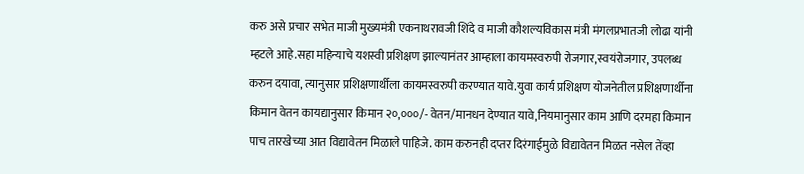करु असे प्रचार सभेत माजी मुख्यमंत्री एकनाथरावजी शिंदे व माजी कौशल्यविकास मंत्री मंगलप्रभातजी लोढा यांनी म्हटले आहे.सहा महिन्याचे यशस्वी प्रशिक्षण झाल्यानंतर आम्हाला कायमस्वरुपी रोजगार,स्वयंरोजगार, उपलब्ध करुन दयावा, त्यानुसार प्रशिक्षणार्थीला कायमस्वरुपी करण्यात यावे.युवा कार्य प्रशिक्षण योजनेतील प्रशिक्षणार्थीना किमान वेतन कायद्यानुसार किमान २०,०००/- वेतन/मानधन देण्यात यावे,नियमानुसार काम आणि दरमहा किमान पाच तारखेच्या आत विद्यावेतन मिळाले पाहिजे. काम करुनही दप्तर दिरंगाईमुळे विद्यावेतन मिळत नसेल तेंव्हा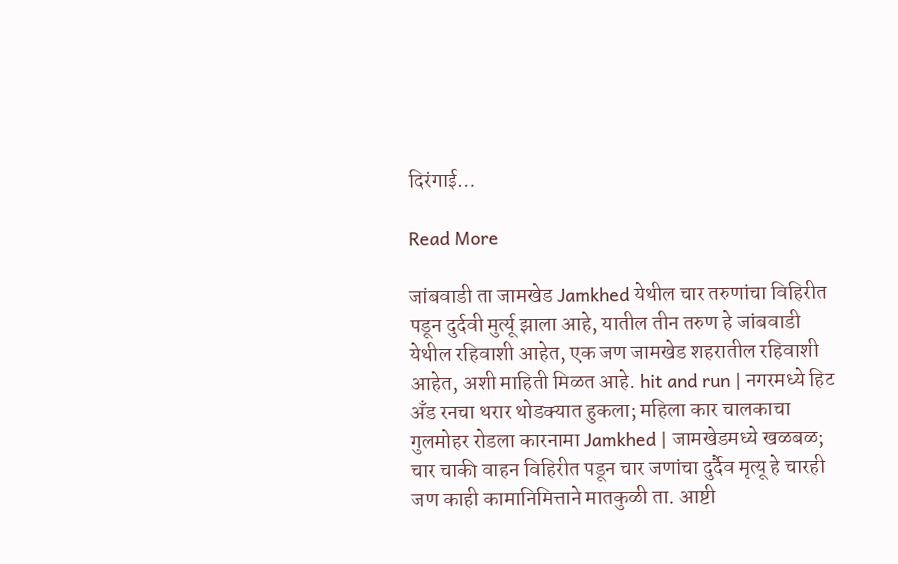दिरंगाई…

Read More

जांबवाडी ता जामखेड Jamkhed येथील चार तरुणांचा विहिरीत पडून दुर्दवी मुर्त्यू झाला आहे, यातील तीन तरुण हे जांबवाडी येथील रहिवाशी आहेत, एक जण जामखेड शहरातील रहिवाशी आहेत, अशी माहिती मिळत आहे. hit and run | नगरमध्ये हिट अँड रनचा थरार थोडक्यात हुकला; महिला कार चालकाचा गुलमोहर रोडला कारनामा Jamkhed | जामखेडमध्ये खळबळ; चार चाकी वाहन विहिरीत पडून चार जणांचा दुर्दैव मृत्यू हे चारही जण काही कामानिमित्ताने मातकुळी ता. आष्टी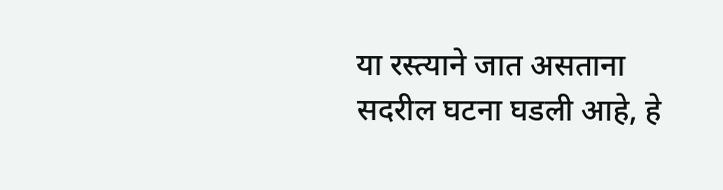या रस्त्याने जात असताना सदरील घटना घडली आहे, हे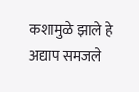कशामुळे झाले हे अद्याप समजले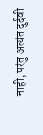नाही, परंतु अत्यंत दुर्दवी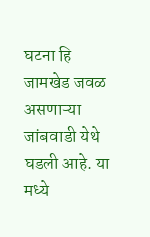घटना हि जामखेड जवळ असणाऱ्या जांबवाडी येथे घडली आहे. या मध्ये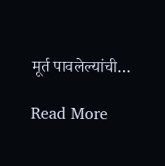मूर्त पावलेल्यांची…

Read More